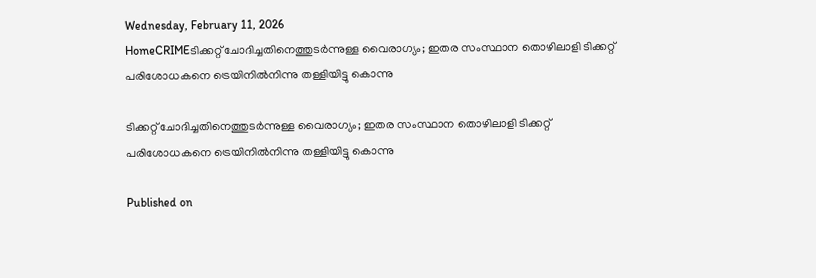Wednesday, February 11, 2026
HomeCRIMEടിക്കറ്റ് ചോദിച്ചതിനെത്തുടർന്നുള്ള വൈരാഗ്യം; ഇതര സംസ്ഥാന തൊഴിലാളി ടിക്കറ്റ് പരിശോധകനെ ട്രെയിനിൽനിന്നു തള്ളിയിട്ടു കൊന്നു

ടിക്കറ്റ് ചോദിച്ചതിനെത്തുടർന്നുള്ള വൈരാഗ്യം; ഇതര സംസ്ഥാന തൊഴിലാളി ടിക്കറ്റ് പരിശോധകനെ ട്രെയിനിൽനിന്നു തള്ളിയിട്ടു കൊന്നു

Published on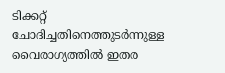ടിക്കറ്റ് ചോദിച്ചതിനെത്തുടർന്നുള്ള വൈരാഗ്യത്തിൽ ഇതര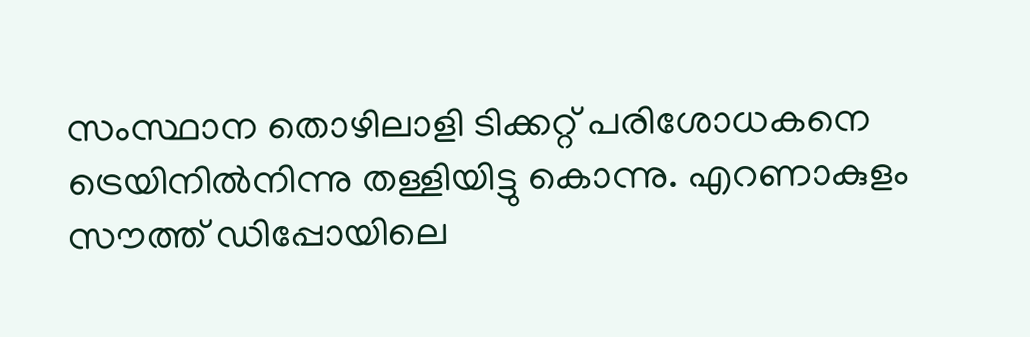സംസ്ഥാന തൊഴിലാളി ടിക്കറ്റ് പരിശോധകനെ ട്രെയിനിൽനിന്നു തള്ളിയിട്ടു കൊന്നു. എറണാകുളം സൗത്ത് ഡിപ്പോയിലെ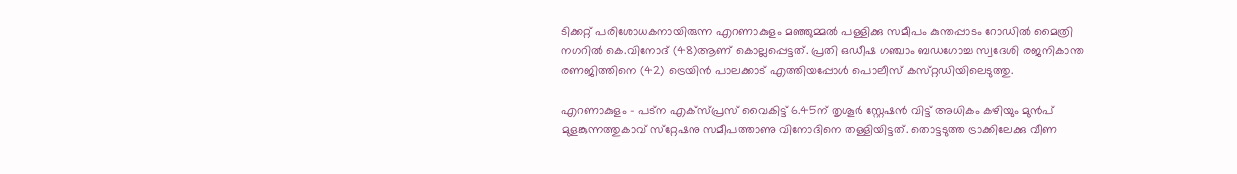ടിക്കറ്റ് പരിശോധകനായിരുന്ന എറണാകുളം മഞ്ഞുമ്മൽ പള്ളിക്കു സമീപം കുന്തപ്പാടം റോഡിൽ മൈത്രി നഗറിൽ കെ.വിനോദ് (48)ആണ് കൊല്ലപ്പെട്ടത്. പ്രതി ഒഡീഷ ഗഞ്ചാം ബഡഗോച്ച സ്വദേശി രജനികാന്ത രണജിത്തിനെ (42) ട്രെയിൻ പാലക്കാട് എത്തിയപ്പോൾ പൊലീസ് കസ്‌റ്റഡിയിലെടുത്തു.

എറണാകുളം – പട്‌ന എക്‌സ്പ്രസ് വൈകിട്ട് 6.45ന് തൃശൂർ ‌സ്റ്റേഷൻ വിട്ട് അധികം കഴിയും മുൻപ് മുളങ്കുന്നത്തുകാവ് സ്‌റ്റേഷനു സമീപത്താണു വിനോദിനെ തള്ളിയിട്ടത്. തൊട്ടടുത്ത ട്രാക്കിലേക്കു വീണ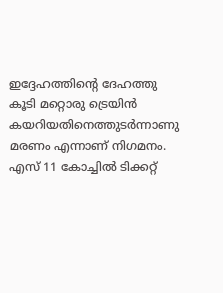ഇദ്ദേഹത്തിൻ്റെ ദേഹത്തു കൂടി മറ്റൊരു ട്രെയിൻ കയറിയതിനെത്തുടർന്നാണു മരണം എന്നാണ് നിഗമനം. എസ് 11 കോച്ചിൽ ടിക്കറ്റ്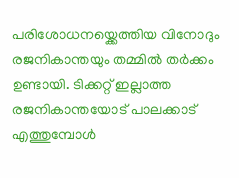പരിശോധനയ്ക്കെത്തിയ വിനോദും രജനികാന്തയും തമ്മിൽ തർക്കം ഉണ്ടായി. ടിക്കറ്റ് ഇല്ലാത്ത രജനികാന്തയോട് പാലക്കാട് എത്തുമ്പോൾ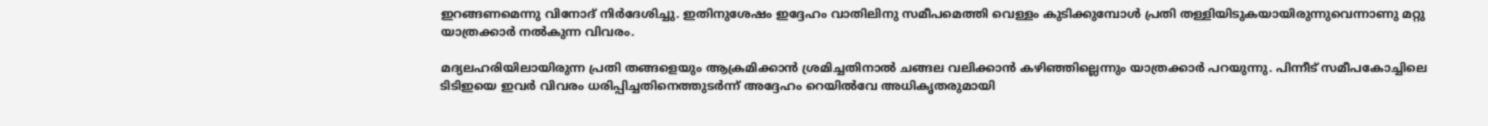ഇറങ്ങണമെന്നു വിനോദ് നിർദേശിച്ചു. ഇതിനുശേഷം ഇദ്ദേഹം വാതിലിനു സമീപമെത്തി വെള്ളം കുടിക്കുമ്പോൾ പ്രതി തള്ളിയിടുകയായിരുന്നുവെന്നാണു മറ്റു യാത്രക്കാർ നൽകുന്ന വിവരം.

മദ്യലഹരിയിലായിരുന്ന പ്രതി തങ്ങളെയും ആക്രമിക്കാൻ ശ്രമിച്ചതിനാൽ ചങ്ങല വലിക്കാൻ കഴിഞ്ഞില്ലെന്നും യാത്രക്കാർ പറയുന്നു. പിന്നീട് സമീപകോച്ചിലെ ടിടിഇയെ ഇവർ വിവരം ധരിപ്പിച്ചതിനെത്തുടർന്ന് അദ്ദേഹം റെയിൽവേ അധികൃതരുമായി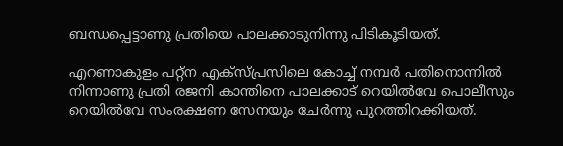ബന്ധപ്പെട്ടാണു പ്രതിയെ പാലക്കാടുനിന്നു പിടികൂടിയത്.

എറണാകുളം പറ്റ്‌ന എക്‌സ്പ്രസിലെ കോച്ച് നമ്പർ പതിനൊന്നിൽ നിന്നാണു പ്രതി രജനി കാന്തിനെ പാലക്കാട് റെയിൽവേ പൊലീസും റെയിൽവേ സംരക്ഷണ സേനയും ചേർന്നു പുറത്തിറക്കിയത്.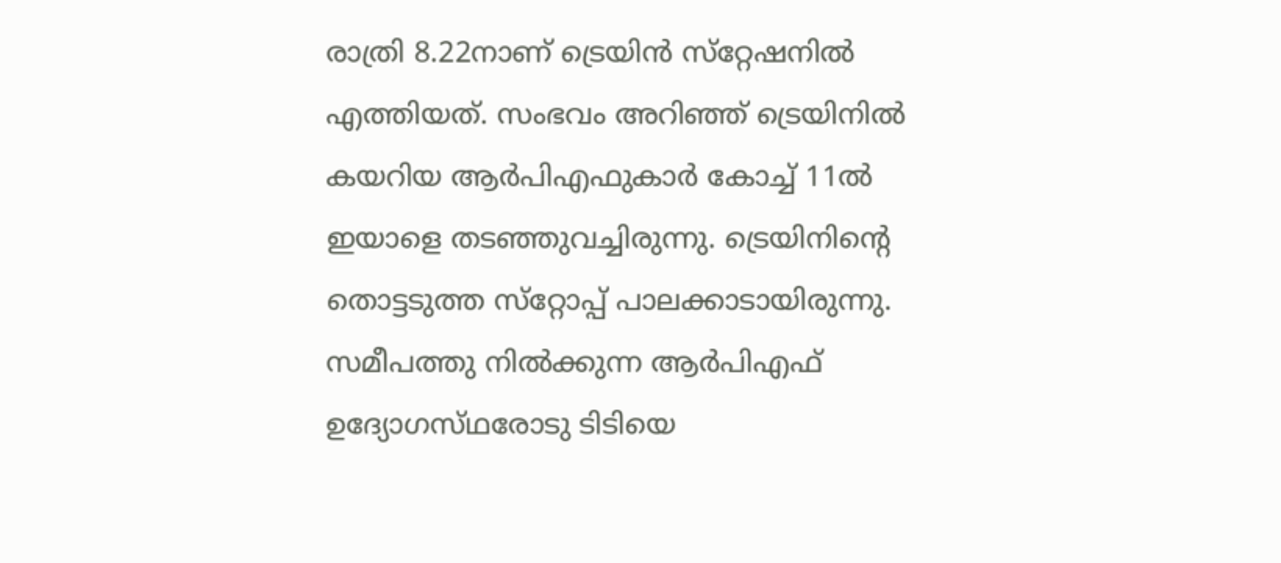രാത്രി 8.22നാണ് ട്രെയിൻ സ്‌റ്റേഷനിൽ എത്തിയത്. സംഭവം അറിഞ്ഞ് ട്രെയിനിൽ കയറിയ ആർപിഎഫുകാർ കോച്ച് 11ൽ ഇയാളെ തടഞ്ഞുവച്ചിരുന്നു. ട്രെയിനിൻ്റെ തൊട്ടടുത്ത സ്‌റ്റോപ്പ് പാലക്കാടായിരുന്നു. സമീപത്തു നിൽക്കുന്ന ആർപിഎഫ് ഉദ്യോഗസ്‌ഥരോടു ടിടിയെ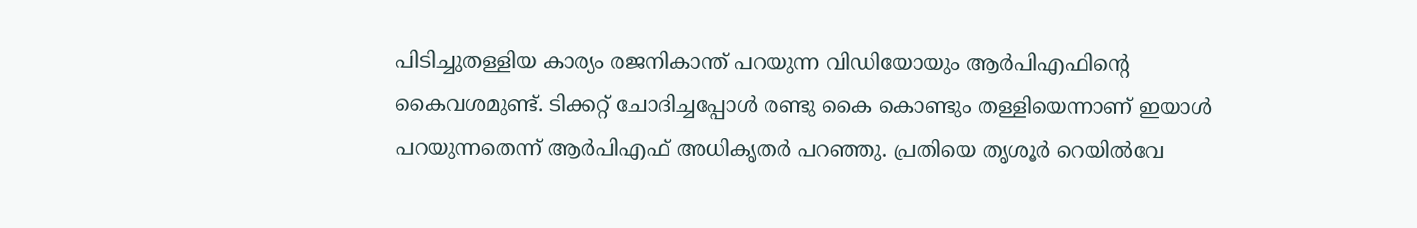പിടിച്ചുതള്ളിയ കാര്യം രജനികാന്ത് പറയുന്ന വിഡിയോയും ആർപിഎഫിൻ്റെ കൈവശമുണ്ട്. ടിക്കറ്റ് ചോദിച്ചപ്പോൾ രണ്ടു കൈ കൊണ്ടും തള്ളിയെന്നാണ് ഇയാൾ പറയുന്നതെന്ന് ആർപിഎഫ് അധികൃതർ പറഞ്ഞു. പ്രതിയെ തൃശൂർ റെയിൽവേ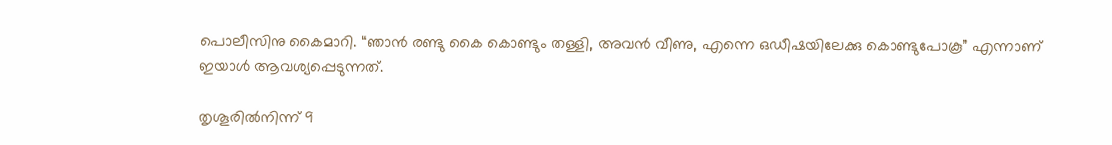പൊലീസിനു കൈമാറി. “ഞാൻ രണ്ടു കൈ കൊണ്ടും തള്ളി, അവൻ വീണു, എന്നെ ഒഡീഷയിലേക്കു കൊണ്ടുപോകൂ” എന്നാണ് ഇയാൾ ആവശ്യപ്പെടുന്നത്.

തൃശൂരിൽനിന്ന് 9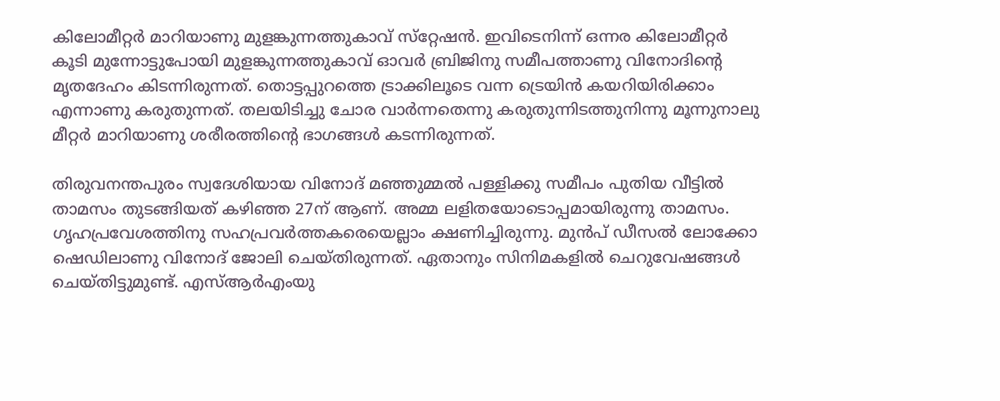കിലോമീറ്റർ മാറിയാണു മുളങ്കുന്നത്തുകാവ് സ്‌റ്റേഷൻ. ഇവിടെനിന്ന് ഒന്നര കിലോമീറ്റർ കൂടി മുന്നോട്ടുപോയി മുളങ്കുന്നത്തുകാവ് ഓവർ ബ്രിജിനു സമീപത്താണു വിനോദിൻ്റെ മൃതദേഹം കിടന്നിരുന്നത്. തൊട്ടപ്പുറത്തെ ട്രാക്കിലൂടെ വന്ന ട്രെയിൻ കയറിയിരിക്കാം എന്നാണു കരുതുന്നത്. തലയിടിച്ചു ചോര വാർന്നതെന്നു കരുതുന്നിടത്തുനിന്നു മൂന്നുനാലു മീറ്റർ മാറിയാണു ശരീരത്തിന്റെ ഭാഗങ്ങൾ കടന്നിരുന്നത്.

തിരുവനന്തപുരം സ്വദേശിയായ വിനോദ് മഞ്ഞുമ്മൽ പള്ളിക്കു സമീപം പുതിയ വീട്ടിൽ താമസം തുടങ്ങിയത് കഴിഞ്ഞ 27ന് ആണ്. അമ്മ ലളിതയോടൊപ്പമായിരുന്നു താമസം. ഗൃഹപ്രവേശത്തിനു സഹപ്രവർത്തകരെയെല്ലാം ക്ഷണിച്ചിരുന്നു. മുൻപ് ഡീസൽ ലോക്കോ ഷെഡിലാണു വിനോദ് ജോലി ചെയ്‌തിരുന്നത്. ഏതാനും സിനിമകളിൽ ചെറുവേഷങ്ങൾ ചെയ്‌തിട്ടുമുണ്ട്. എസ്ആർഎംയു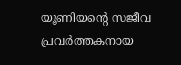യൂണിയന്റെ സജീവ പ്രവർത്തകനായ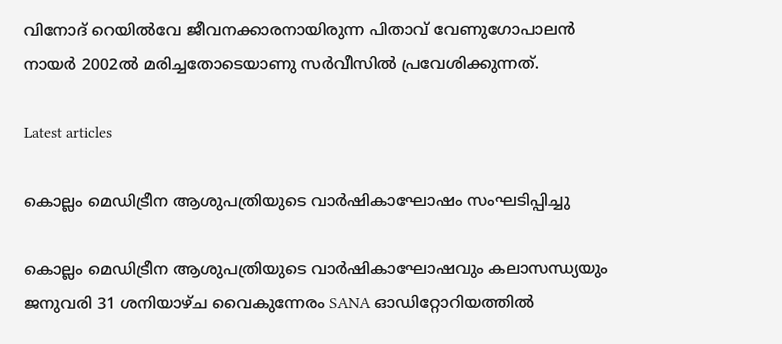വിനോദ് റെയിൽവേ ജീവനക്കാരനായിരുന്ന പിതാവ് വേണുഗോപാലൻ നായർ 2002ൽ മരിച്ചതോടെയാണു സർവീസിൽ പ്രവേശിക്കുന്നത്.

Latest articles

കൊല്ലം മെഡിട്രീന ആശുപത്രിയുടെ വാർഷികാഘോഷം സംഘടിപ്പിച്ചു

കൊല്ലം മെഡിട്രീന ആശുപത്രിയുടെ വാർഷികാഘോഷവും കലാസന്ധ്യയും ജനുവരി 31 ശനിയാഴ്ച വൈകുന്നേരം SANA ഓഡിറ്റോറിയത്തിൽ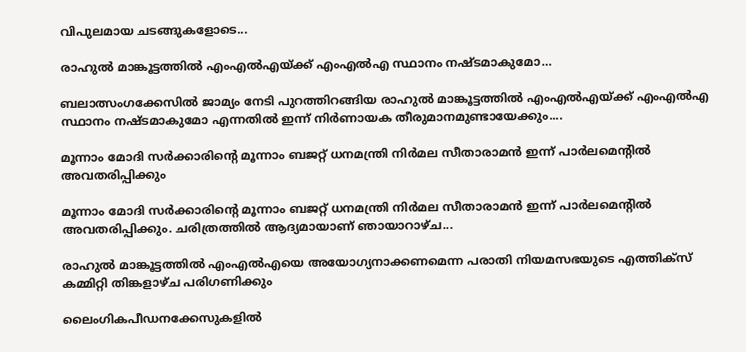വിപുലമായ ചടങ്ങുകളോടെ...

രാഹുല്‍ മാങ്കൂട്ടത്തില്‍ എംഎല്‍എയ്ക്ക് എംഎല്‍എ സ്ഥാനം നഷ്ടമാകുമോ…

ബലാത്സംഗക്കേസില്‍ ജാമ്യം നേടി പുറത്തിറങ്ങിയ രാഹുല്‍ മാങ്കൂട്ടത്തില്‍ എംഎല്‍എയ്ക്ക് എംഎല്‍എ സ്ഥാനം നഷ്ടമാകുമോ എന്നതില്‍ ഇന്ന് നിര്‍ണായക തീരുമാനമുണ്ടായേക്കും....

മൂന്നാം മോദി സര്‍ക്കാരിന്റെ മൂന്നാം ബജറ്റ് ധനമന്ത്രി നിര്‍മല സീതാരാമന്‍ ഇന്ന് പാര്‍ലമെന്റില്‍ അവതരിപ്പിക്കും

മൂന്നാം മോദി സര്‍ക്കാരിന്റെ മൂന്നാം ബജറ്റ് ധനമന്ത്രി നിര്‍മല സീതാരാമന്‍ ഇന്ന് പാര്‍ലമെന്റില്‍ അവതരിപ്പിക്കും. ചരിത്രത്തില്‍ ആദ്യമായാണ് ഞായാറാഴ്ച...

രാഹുല്‍ മാങ്കൂട്ടത്തില്‍ എംഎല്‍എയെ അയോഗ്യനാക്കണമെന്ന പരാതി നിയമസഭയുടെ എത്തിക്‌സ് കമ്മിറ്റി തിങ്കളാഴ്ച പരിഗണിക്കും

ലൈംഗികപീഡനക്കേസുകളില്‍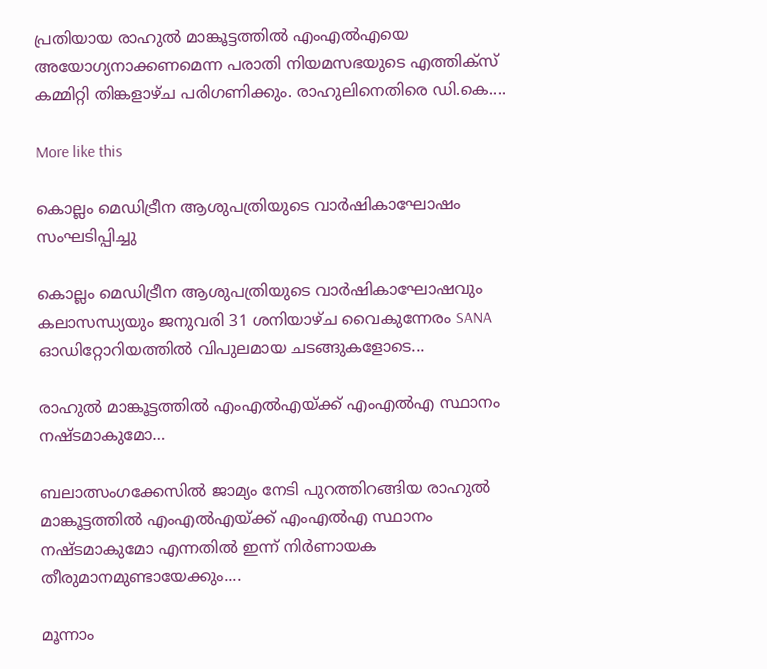പ്രതിയായ രാഹുല്‍ മാങ്കൂട്ടത്തില്‍ എംഎല്‍എയെ അയോഗ്യനാക്കണമെന്ന പരാതി നിയമസഭയുടെ എത്തിക്‌സ് കമ്മിറ്റി തിങ്കളാഴ്ച പരിഗണിക്കും. രാഹുലിനെതിരെ ഡി.കെ....

More like this

കൊല്ലം മെഡിട്രീന ആശുപത്രിയുടെ വാർഷികാഘോഷം സംഘടിപ്പിച്ചു

കൊല്ലം മെഡിട്രീന ആശുപത്രിയുടെ വാർഷികാഘോഷവും കലാസന്ധ്യയും ജനുവരി 31 ശനിയാഴ്ച വൈകുന്നേരം SANA ഓഡിറ്റോറിയത്തിൽ വിപുലമായ ചടങ്ങുകളോടെ...

രാഹുല്‍ മാങ്കൂട്ടത്തില്‍ എംഎല്‍എയ്ക്ക് എംഎല്‍എ സ്ഥാനം നഷ്ടമാകുമോ…

ബലാത്സംഗക്കേസില്‍ ജാമ്യം നേടി പുറത്തിറങ്ങിയ രാഹുല്‍ മാങ്കൂട്ടത്തില്‍ എംഎല്‍എയ്ക്ക് എംഎല്‍എ സ്ഥാനം നഷ്ടമാകുമോ എന്നതില്‍ ഇന്ന് നിര്‍ണായക തീരുമാനമുണ്ടായേക്കും....

മൂന്നാം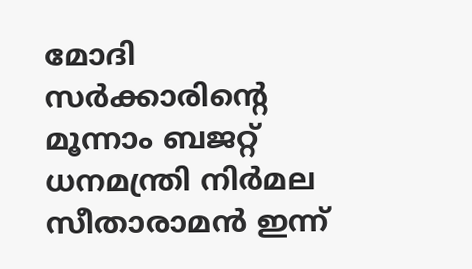മോദി സര്‍ക്കാരിന്റെ മൂന്നാം ബജറ്റ് ധനമന്ത്രി നിര്‍മല സീതാരാമന്‍ ഇന്ന്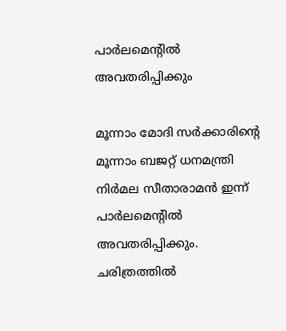പാര്‍ലമെന്റില്‍ അവതരിപ്പിക്കും

മൂന്നാം മോദി സര്‍ക്കാരിന്റെ മൂന്നാം ബജറ്റ് ധനമന്ത്രി നിര്‍മല സീതാരാമന്‍ ഇന്ന് പാര്‍ലമെന്റില്‍ അവതരിപ്പിക്കും. ചരിത്രത്തില്‍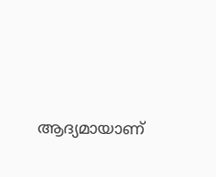ആദ്യമായാണ്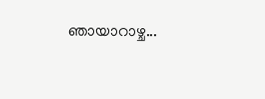ഞായാറാഴ്ച...